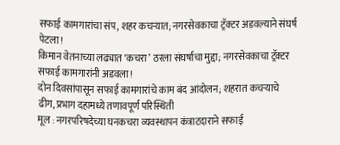सफाई कामगारांचा संप, शहर कचऱ्यात; नगरसेवकाचा ट्रॅक्टर अडवल्याने संघर्ष पेटला!
किमान वेतनाच्या लढ्यात ‘कचरा’ ठरला संघर्षाचा मुद्दा; नगरसेवकाचा ट्रॅक्टर सफाई कामगारांनी अडवला!
दोन दिवसांपासून सफाई कामगारांचे काम बंद आंदोलन; शहरात कचऱ्याचे ढीग, प्रभाग दहामध्ये तणावपूर्ण परिस्थिती
मूल : नगरपरिषदेच्या घनकचरा व्यवस्थापन कंत्राटदाराने सफाई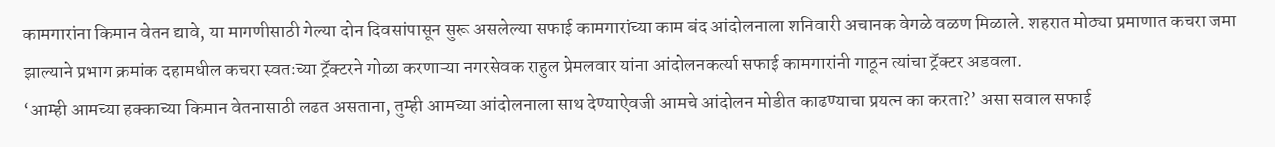कामगारांना किमान वेतन द्यावे, या मागणीसाठी गेल्या दोन दिवसांपासून सुरू असलेल्या सफाई कामगारांच्या काम बंद आंदोलनाला शनिवारी अचानक वेगळे वळण मिळाले. शहरात मोठ्या प्रमाणात कचरा जमा झाल्याने प्रभाग क्रमांक दहामधील कचरा स्वतःच्या ट्रॅक्टरने गोळा करणाऱ्या नगरसेवक राहुल प्रेमलवार यांना आंदोलनकर्त्या सफाई कामगारांनी गाठून त्यांचा ट्रॅक्टर अडवला.
‘आम्ही आमच्या हक्काच्या किमान वेतनासाठी लढत असताना, तुम्ही आमच्या आंदोलनाला साथ देण्याऐवजी आमचे आंदोलन मोडीत काढण्याचा प्रयत्न का करता?’ असा सवाल सफाई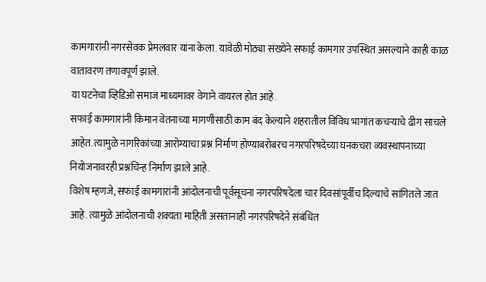कामगारांनी नगरसेवक प्रेमलवार यांना केला. यावेळी मोठ्या संख्येने सफाई कामगार उपस्थित असल्याने काही काळ वातावरण तणावपूर्ण झाले.
या घटनेचा व्हिडिओ समाज माध्यमावर वेगाने वायरल होत आहे.
सफाई कामगारांनी किमान वेतनाच्या मागणीसाठी काम बंद केल्याने शहरातील विविध भागांत कचऱ्याचे ढीग साचले आहेत. त्यामुळे नागरिकांच्या आरोग्याचा प्रश्न निर्माण होण्याबरोबरच नगरपरिषदेच्या घनकचरा व्यवस्थापनाच्या नियोजनावरही प्रश्नचिन्ह निर्माण झाले आहे.
विशेष म्हणजे, सफाई कामगारांनी आंदोलनाची पूर्वसूचना नगरपरिषदेला चार दिवसांपूर्वीच दिल्याचे सांगितले जात आहे. त्यामुळे आंदोलनाची शक्यता माहिती असतानाही नगरपरिषदेने संबंधित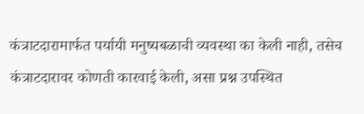कंत्राटदारामार्फत पर्यायी मनुष्यबळाची व्यवस्था का केली नाही, तसेच कंत्राटदारावर कोणती कारवाई केली, असा प्रश्न उपस्थित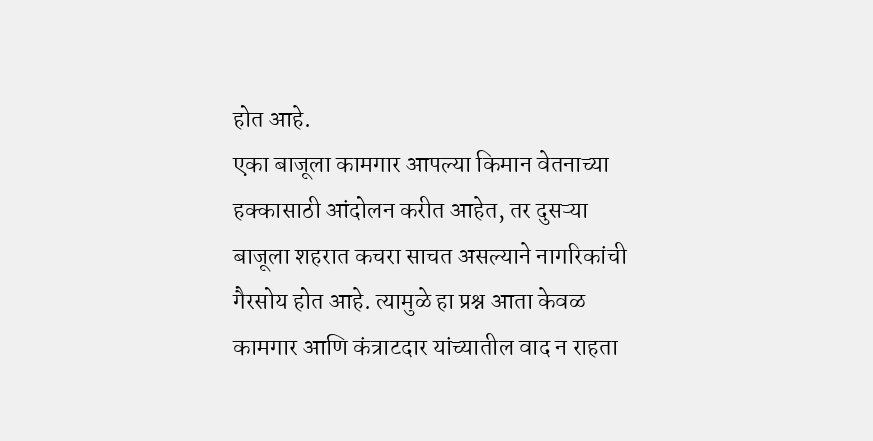होत आहे.
एका बाजूला कामगार आपल्या किमान वेतनाच्या हक्कासाठी आंदोलन करीत आहेत, तर दुसऱ्या बाजूला शहरात कचरा साचत असल्याने नागरिकांची गैरसोय होत आहे. त्यामुळे हा प्रश्न आता केवळ कामगार आणि कंत्राटदार यांच्यातील वाद न राहता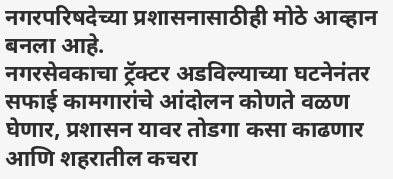नगरपरिषदेच्या प्रशासनासाठीही मोठे आव्हान बनला आहे.
नगरसेवकाचा ट्रॅक्टर अडविल्याच्या घटनेनंतर सफाई कामगारांचे आंदोलन कोणते वळण घेणार, प्रशासन यावर तोडगा कसा काढणार आणि शहरातील कचरा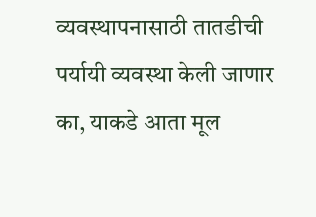व्यवस्थापनासाठी तातडीची पर्यायी व्यवस्था केली जाणार का, याकडे आता मूल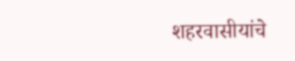शहरवासीयांचे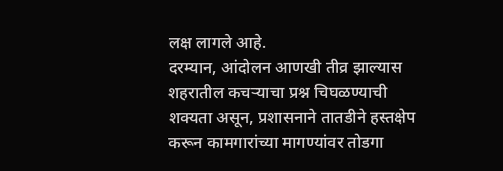लक्ष लागले आहे.
दरम्यान, आंदोलन आणखी तीव्र झाल्यास शहरातील कचऱ्याचा प्रश्न चिघळण्याची शक्यता असून, प्रशासनाने तातडीने हस्तक्षेप करून कामगारांच्या मागण्यांवर तोडगा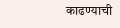काढण्याची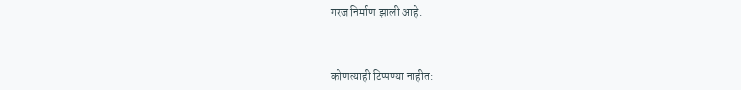गरज निर्माण झाली आहे.



कोणत्याही टिप्पण्या नाहीत: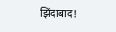झिंदाबाद!